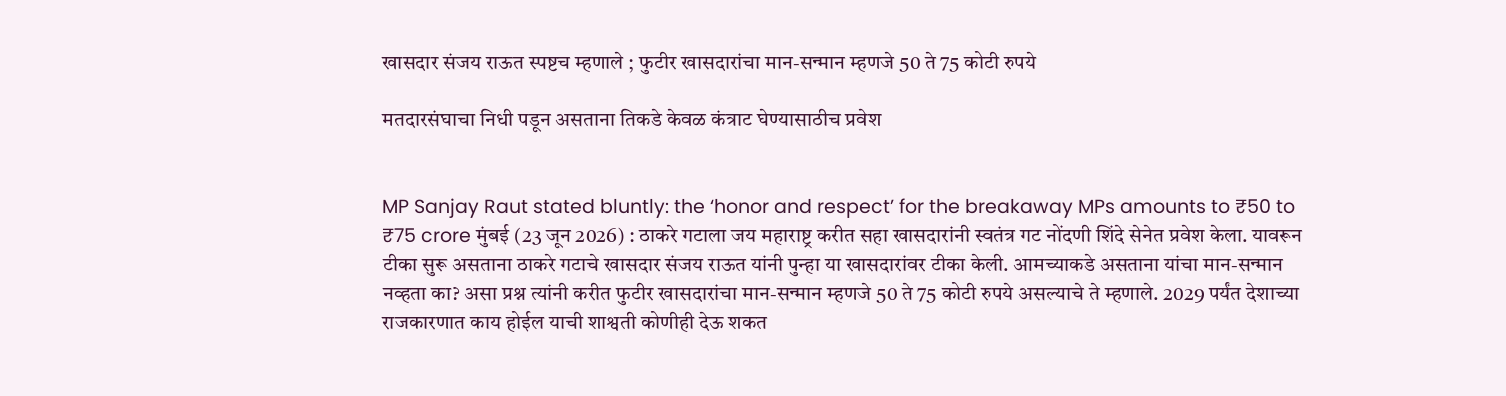खासदार संजय राऊत स्पष्टच म्हणाले ; फुटीर खासदारांचा मान-सन्मान म्हणजे 50 ते 75 कोटी रुपये

मतदारसंघाचा निधी पडून असताना तिकडे केवळ कंत्राट घेण्यासाठीच प्रवेश


MP Sanjay Raut stated bluntly: the ‘honor and respect’ for the breakaway MPs amounts to ₹50 to ₹75 crore मुंबई (23 जून 2026) : ठाकरे गटाला जय महाराष्ट्र करीत सहा खासदारांनी स्वतंत्र गट नोंदणी शिंदे सेनेत प्रवेश केला. यावरून टीका सुरू असताना ठाकरे गटाचे खासदार संजय राऊत यांनी पुन्हा या खासदारांवर टीका केली. आमच्याकडे असताना यांचा मान-सन्मान नव्हता का? असा प्रश्न त्यांनी करीत फुटीर खासदारांचा मान-सन्मान म्हणजे 50 ते 75 कोटी रुपये असल्याचे ते म्हणाले. 2029 पर्यंत देशाच्या राजकारणात काय होईल याची शाश्वती कोणीही देऊ शकत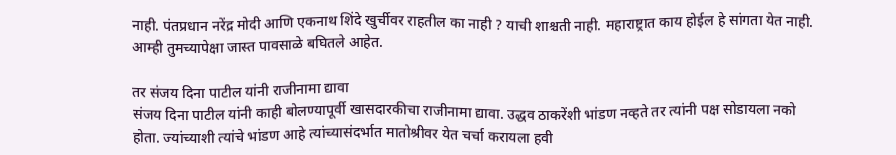नाही. पंतप्रधान नरेंद्र मोदी आणि एकनाथ शिंदे खुर्चीवर राहतील का नाही ? याची शाश्चती नाही. महाराष्ट्रात काय होईल हे सांगता येत नाही. आम्ही तुमच्यापेक्षा जास्त पावसाळे बघितले आहेत.

तर संजय दिना पाटील यांनी राजीनामा द्यावा
संजय दिना पाटील यांनी काही बोलण्यापूर्वी खासदारकीचा राजीनामा द्यावा. उद्धव ठाकरेंशी भांडण नव्हते तर त्यांनी पक्ष सोडायला नको होता. ज्यांच्याशी त्यांचे भांडण आहे त्यांच्यासंदर्भात मातोश्रीवर येत चर्चा करायला हवी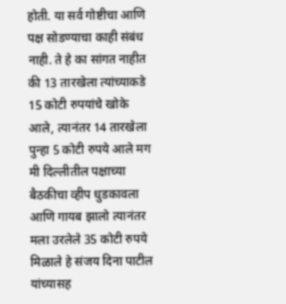होती. या सर्व गोष्टीचा आणि पक्ष सोडण्याचा काही संबंध नाही. ते हे का सांगत नाहीत की 13 तारखेला त्यांच्याकडे 15 कोटी रुपयांचे खोके आले, त्यानंतर 14 तारखेला पुन्हा 5 कोटी रुपये आले मग मी दिल्लीतील पक्षाच्या बैठकीचा व्हीप धुडकावला आणि गायब झालो त्यानंतर मला उरलेले 35 कोटी रुपये मिळाले हे संजय दिना पाटील यांच्यासह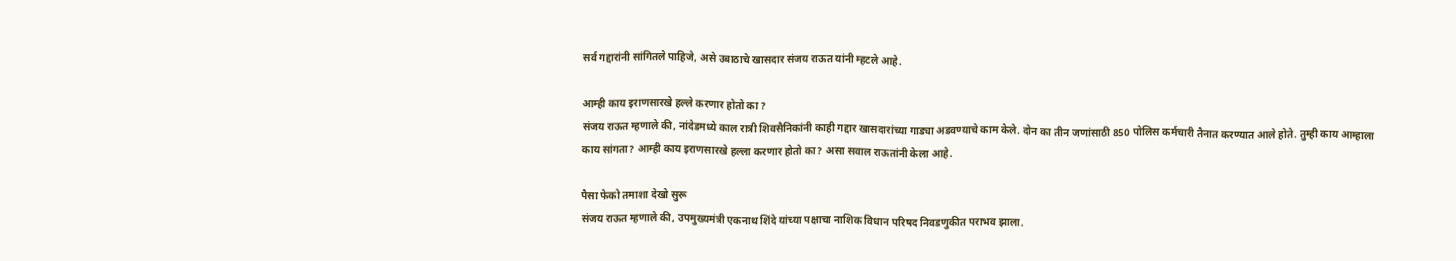सर्व गद्दारांनी सांगितले पाहिजे, असे उबाठाचे खासदार संजय राऊत यांनी म्हटले आहे.

आम्ही काय इराणसारखे हल्ले करणार होतो का ?
संजय राऊत म्हणाले की, नांदेडमध्ये काल रात्री शिवसैनिकांनी काही गद्दार खासदारांच्या गाड्या अडवण्याचे काम केले. दोन का तीन जणांसाठी 850 पोलिस कर्मचारी तैनात करण्यात आले होते. तुम्ही काय आम्हाला काय सांगता? आम्ही काय इराणसारखे हल्ला करणार होतो का? असा सवाल राऊतांनी केला आहे.

पैसा फेको तमाशा देखो सुरू
संजय राऊत म्हणाले की, उपमुख्यमंत्री एकनाथ शिंदे यांच्या पक्षाचा नाशिक विधान परिषद निवडणुकीत पराभव झाला.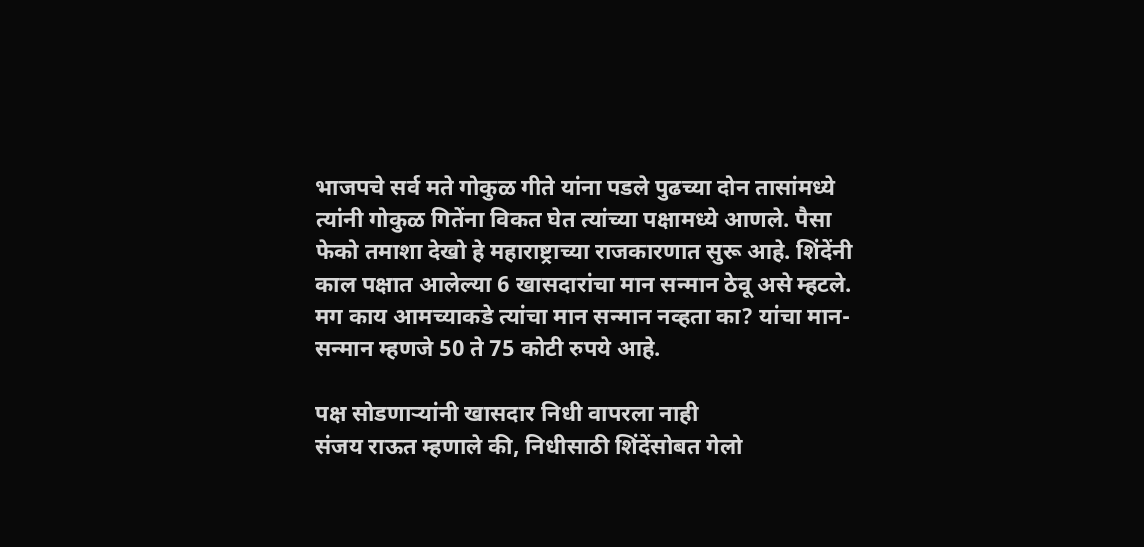भाजपचे सर्व मते गोकुळ गीते यांना पडले पुढच्या दोन तासांमध्ये त्यांनी गोकुळ गितेंना विकत घेत त्यांच्या पक्षामध्ये आणले. पैसा फेको तमाशा देखो हे महाराष्ट्राच्या राजकारणात सुरू आहे. शिंदेंनी काल पक्षात आलेल्या 6 खासदारांचा मान सन्मान ठेवू असे म्हटले. मग काय आमच्याकडे त्यांचा मान सन्मान नव्हता का? यांचा मान-सन्मान म्हणजे 50 ते 75 कोटी रुपये आहे.

पक्ष सोडणार्‍यांनी खासदार निधी वापरला नाही
संजय राऊत म्हणाले की, निधीसाठी शिंदेंसोबत गेलो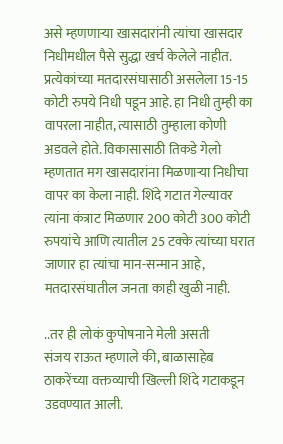असे म्हणणार्‍या खासदारांनी त्यांचा खासदार निधीमधील पैसे सुद्धा खर्च केलेले नाहीत. प्रत्येकांच्या मतदारसंघासाठी असलेला 15-15 कोटी रुपये निधी पडून आहे. हा निधी तुम्ही का वापरला नाहीत, त्यासाठी तुम्हाला कोणी अडवले होते. विकासासाठी तिकडे गेलो म्हणतात मग खासदारांना मिळणार्‍या निधीचा वापर का केला नाही. शिंदे गटात गेल्यावर त्यांना कंत्राट मिळणार 200 कोटी 300 कोटी रुपयांचे आणि त्यातील 25 टक्के त्यांच्या घरात जाणार हा त्यांचा मान-सन्मान आहे, मतदारसंघातील जनता काही खुळी नाही.

..तर ही लोकं कुपोषनाने मेली असती
संजय राऊत म्हणाले की, बाळासाहेब ठाकरेंच्या वक्तव्याची खिल्ली शिंदे गटाकडून उडवण्यात आली.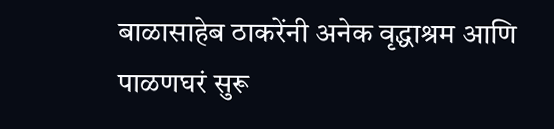बाळासाहेब ठाकरेंनी अनेक वृद्धाश्रम आणि पाळणघरं सुरू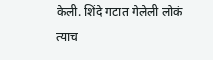केली. शिंदे गटात गेलेली लोकं त्याच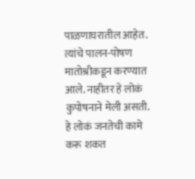पाळणाघरातील आहेत. त्यांचे पालन-पोषण मातोश्रीकडून करण्यात आले. नाहीतर हे लोकं कुपोषनाने मेली असती. हे लोकं जनतेची कामे करू शकत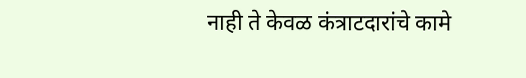नाही ते केवळ कंत्राटदारांचे कामे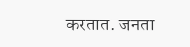करतात. जनता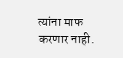त्यांना माफ करणार नाही.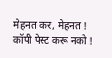मेहनत कर, मेहनत ! कॉपी पेस्ट करू नको !